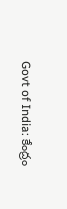Govt of India: కేంద్రం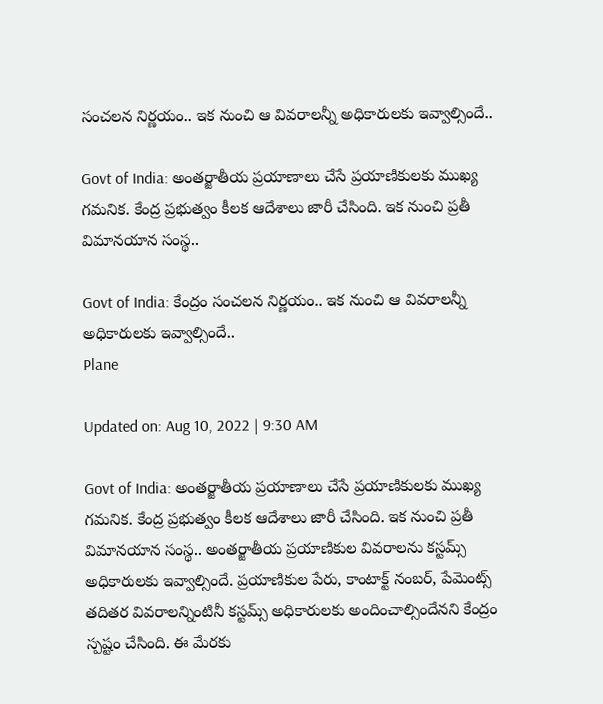సంచలన నిర్ణయం.. ఇక నుంచి ఆ వివరాలన్నీ అధికారులకు ఇవ్వాల్సిందే..

Govt of India: అంతర్జాతీయ ప్రయాణాలు చేసే ప్రయాణికులకు ముఖ్య గమనిక. కేంద్ర ప్రభుత్వం కీలక ఆదేశాలు జారీ చేసింది. ఇక నుంచి ప్రతీ విమానయాన సంస్థ..

Govt of India: కేంద్రం సంచలన నిర్ణయం.. ఇక నుంచి ఆ వివరాలన్నీ అధికారులకు ఇవ్వాల్సిందే..
Plane

Updated on: Aug 10, 2022 | 9:30 AM

Govt of India: అంతర్జాతీయ ప్రయాణాలు చేసే ప్రయాణికులకు ముఖ్య గమనిక. కేంద్ర ప్రభుత్వం కీలక ఆదేశాలు జారీ చేసింది. ఇక నుంచి ప్రతీ విమానయాన సంస్థ.. అంతర్జాతీయ ప్రయాణికుల వివరాలను కస్టమ్స్ అధికారులకు ఇవ్వాల్సిందే. ప్రయాణికుల పేరు, కాంటాక్ట్ నంబర్, పేమెంట్స్ తదితర వివరాలన్నింటినీ కస్టమ్స్ అధికారులకు అందించాల్సిందేనని కేంద్రం స్పష్టం చేసింది. ఈ మేరకు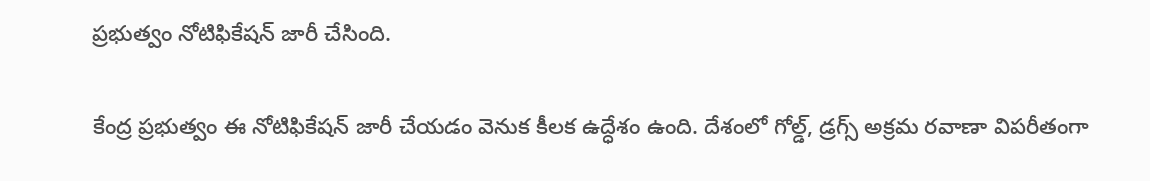ప్రభుత్వం నోటిఫికేషన్ జారీ చేసింది.

కేంద్ర ప్రభుత్వం ఈ నోటిఫికేషన్ జారీ చేయడం వెనుక కీలక ఉద్ధేశం ఉంది. దేశంలో గోల్డ్, డ్రగ్స్ అక్రమ రవాణా విపరీతంగా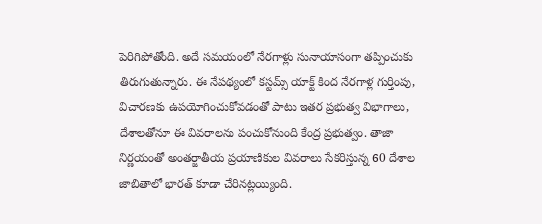పెరిగిపోతోంది. అదే సమయంలో నేరగాళ్లు సునాయాసంగా తప్పించుకు తిరుగుతున్నారు. ఈ నేపథ్యంలో కస్టమ్స్ యాక్ట్ కింద నేరగాళ్ల గుర్తింపు, విచారణకు ఉపయోగించుకోవడంతో పాటు ఇతర ప్రభుత్వ విభాగాలు, దేశాలతోనూ ఈ వివరాలను పంచుకోనుంది కేంద్ర ప్రభుత్వం. తాజా నిర్ణయంతో అంతర్జాతీయ ప్రయాణికుల వివరాలు సేకరిస్తున్న 60 దేశాల జాబితాలో భారత్ కూడా చేరినట్లయ్యింది.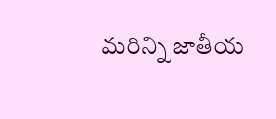మరిన్ని జాతీయ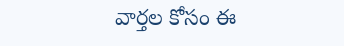వార్తల కోసం ఈ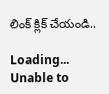లింక్ క్లిక్ చేయండి..

Loading...
Unable to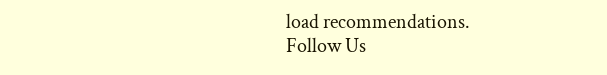load recommendations.
Follow Us